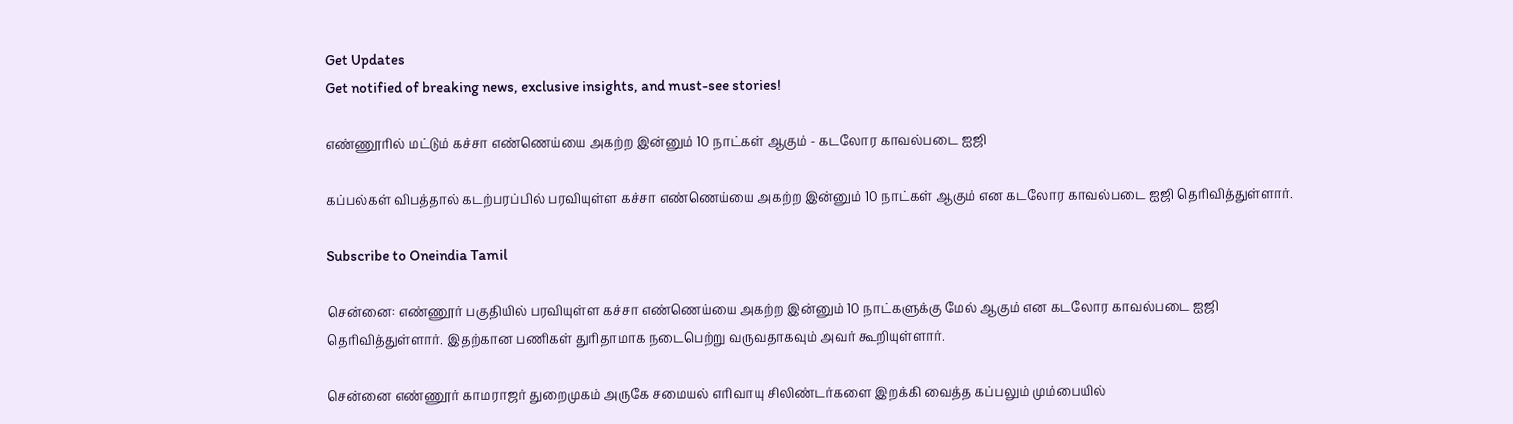Get Updates
Get notified of breaking news, exclusive insights, and must-see stories!

எண்ணூரில் மட்டும் கச்சா எண்ணெய்யை அகற்ற இன்னும் 10 நாட்கள் ஆகும் - கடலோர காவல்படை ஐஜி

கப்பல்கள் விபத்தால் கடற்பரப்பில் பரவியுள்ள கச்சா எண்ணெய்யை அகற்ற இன்னும் 10 நாட்கள் ஆகும் என கடலோர காவல்படை ஐஜி தெரிவித்துள்ளார்.

Subscribe to Oneindia Tamil

சென்னை: எண்ணூர் பகுதியில் பரவியுள்ள கச்சா எண்ணெய்யை அகற்ற இன்னும் 10 நாட்களுக்கு மேல் ஆகும் என கடலோர காவல்படை ஐஜி தெரிவித்துள்ளார். இதற்கான பணிகள் துரிதாமாக நடைபெற்று வருவதாகவும் அவர் கூறியுள்ளார்.

சென்னை எண்ணூர் காமராஜர் துறைமுகம் அருகே சமையல் எரிவாயு சிலிண்டர்களை இறக்கி வைத்த கப்பலும் மும்பையில்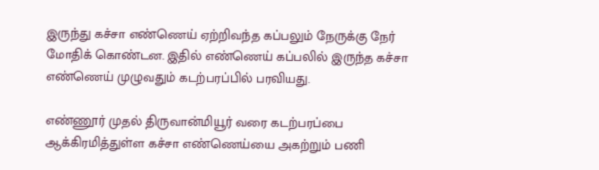இருந்து கச்சா எண்ணெய் ஏற்றிவந்த கப்பலும் நேருக்கு நேர் மோதிக் கொண்டன. இதில் எண்ணெய் கப்பலில் இருந்த கச்சா எண்ணெய் முழுவதும் கடற்பரப்பில் பரவியது.

எண்ணூர் முதல் திருவான்மியூர் வரை கடற்பரப்பை ஆக்கிரமித்துள்ள கச்சா எண்ணெய்யை அகற்றும் பணி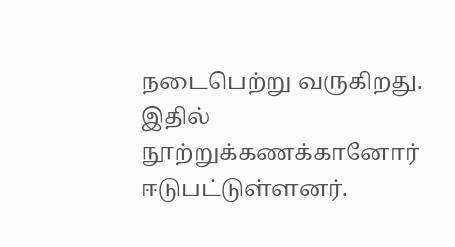நடைபெற்று வருகிறது. இதில் நூற்றுக்கணக்கானோர் ஈடுபட்டுள்ளனர்.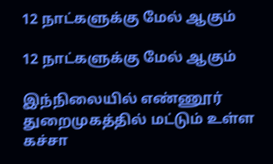12 நாட்களுக்கு மேல் ஆகும்

12 நாட்களுக்கு மேல் ஆகும்

இந்நிலையில் எண்ணூர் துறைமுகத்தில் மட்டும் உள்ள கச்சா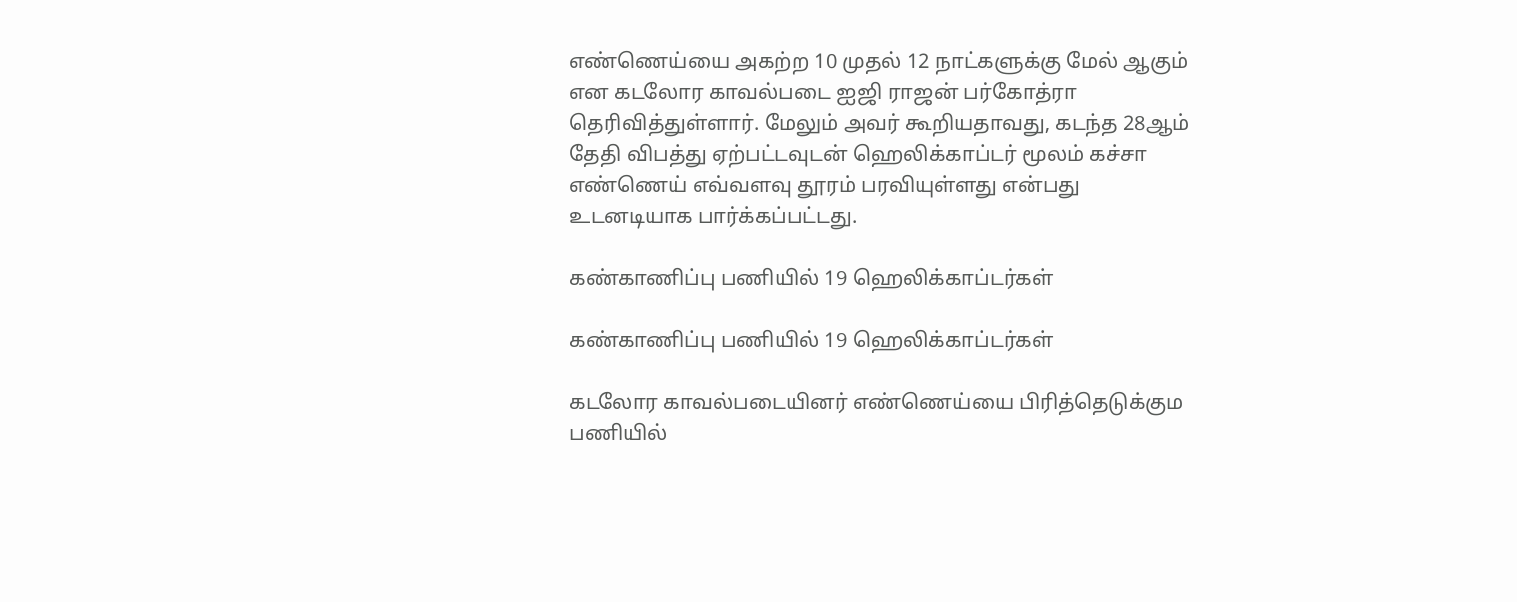எண்ணெய்யை அகற்ற 10 முதல் 12 நாட்களுக்கு மேல் ஆகும் என கடலோர காவல்படை ஐஜி ராஜன் பர்கோத்ரா தெரிவித்துள்ளார். மேலும் அவர் கூறியதாவது, கடந்த 28ஆம் தேதி விபத்து ஏற்பட்டவுடன் ஹெலிக்காப்டர் மூலம் கச்சா எண்ணெய் எவ்வளவு தூரம் பரவியுள்ளது என்பது உடனடியாக பார்க்கப்பட்டது.

கண்காணிப்பு பணியில் 19 ஹெலிக்காப்டர்கள்

கண்காணிப்பு பணியில் 19 ஹெலிக்காப்டர்கள்

கடலோர காவல்படையினர் எண்ணெய்யை பிரித்தெடுக்கும பணியில்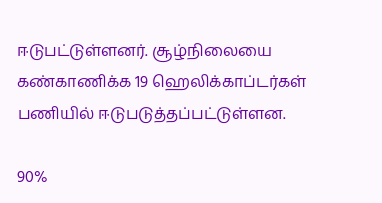ஈடுபட்டுள்ளனர். சூழ்நிலையை கண்காணிக்க 19 ஹெலிக்காப்டர்கள் பணியில் ஈடுபடுத்தப்பட்டுள்ளன.

90%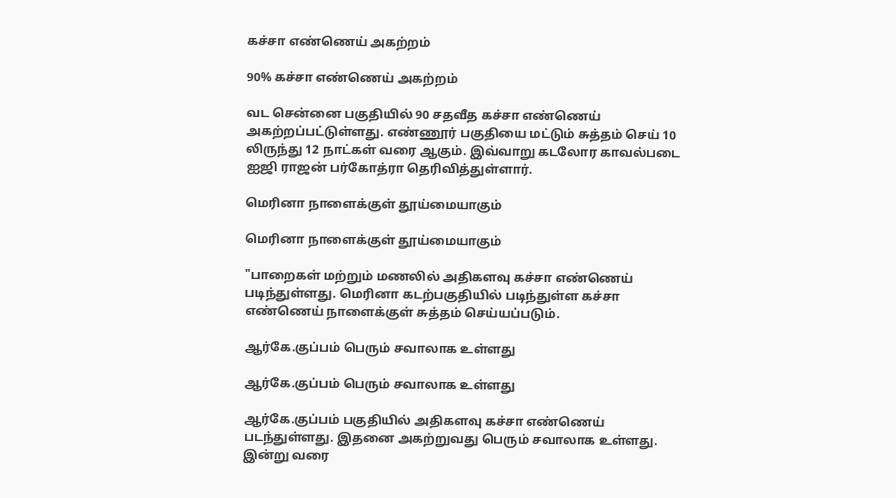கச்சா எண்ணெய் அகற்றம்

90% கச்சா எண்ணெய் அகற்றம்

வட சென்னை பகுதியில் 90 சதவீத கச்சா எண்ணெய் அகற்றப்பட்டுள்ளது. எண்ணூர் பகுதியை மட்டும் சுத்தம் செய் 10 லிருந்து 12 நாட்கள் வரை ஆகும். இவ்வாறு கடலோர காவல்படை ஐஜி ராஜன் பர்கோத்ரா தெரிவித்துள்ளார்.

மெரினா நாளைக்குள் தூய்மையாகும்

மெரினா நாளைக்குள் தூய்மையாகும்

"பாறைகள் மற்றும் மணலில் அதிகளவு கச்சா எண்ணெய் படிந்துள்ளது. மெரினா கடற்பகுதியில் படிந்துள்ள கச்சா எண்ணெய் நாளைக்குள் சுத்தம் செய்யப்படும்.

ஆர்கே.குப்பம் பெரும் சவாலாக உள்ளது

ஆர்கே.குப்பம் பெரும் சவாலாக உள்ளது

ஆர்கே.குப்பம் பகுதியில் அதிகளவு கச்சா எண்ணெய் படந்துள்ளது. இதனை அகற்றுவது பெரும் சவாலாக உள்ளது. இன்று வரை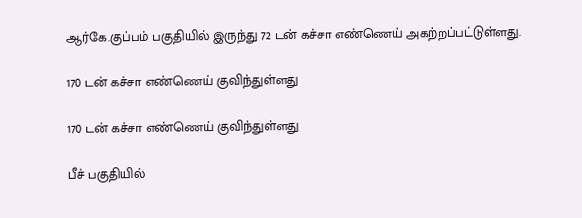ஆர்கே.குப்பம் பகுதியில் இருந்து 72 டன் கச்சா எண்ணெய் அகற்றப்பட்டுள்ளது.

170 டன் கச்சா எண்ணெய் குவிந்துள்ளது

170 டன் கச்சா எண்ணெய் குவிந்துள்ளது

பீச் பகுதியில்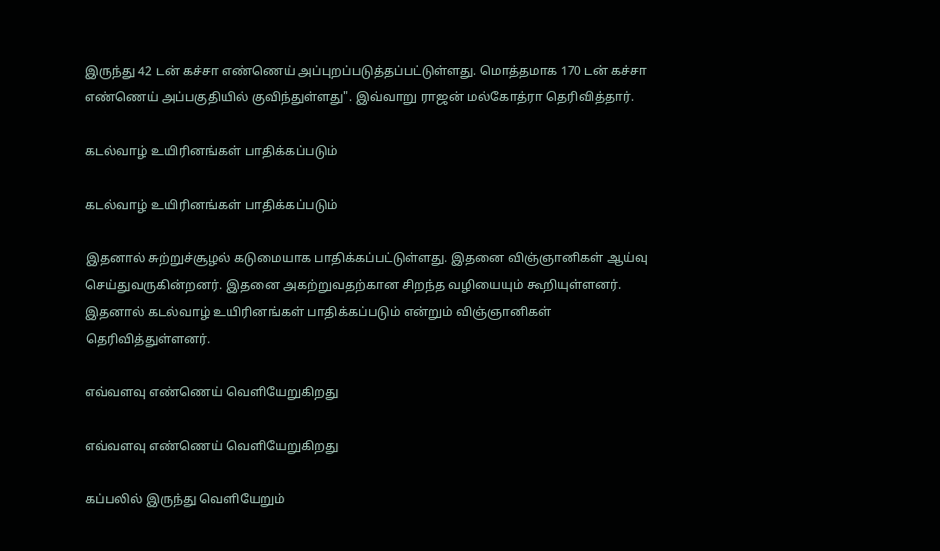இருந்து 42 டன் கச்சா எண்ணெய் அப்புறப்படுத்தப்பட்டுள்ளது. மொத்தமாக 170 டன் கச்சா எண்ணெய் அப்பகுதியில் குவிந்துள்ளது". இவ்வாறு ராஜன் மல்கோத்ரா தெரிவித்தார்.

கடல்வாழ் உயிரினங்கள் பாதிக்கப்படும்

கடல்வாழ் உயிரினங்கள் பாதிக்கப்படும்

இதனால் சுற்றுச்சூழல் கடுமையாக பாதிக்கப்பட்டுள்ளது. இதனை விஞ்ஞானிகள் ஆய்வு செய்துவருகின்றனர். இதனை அகற்றுவதற்கான சிறந்த வழியையும் கூறியுள்ளனர். இதனால் கடல்வாழ் உயிரினங்கள் பாதிக்கப்படும் என்றும் விஞ்ஞானிகள் தெரிவித்துள்ளனர்.

எவ்வளவு எண்ணெய் வெளியேறுகிறது

எவ்வளவு எண்ணெய் வெளியேறுகிறது

கப்பலில் இருந்து வெளியேறும்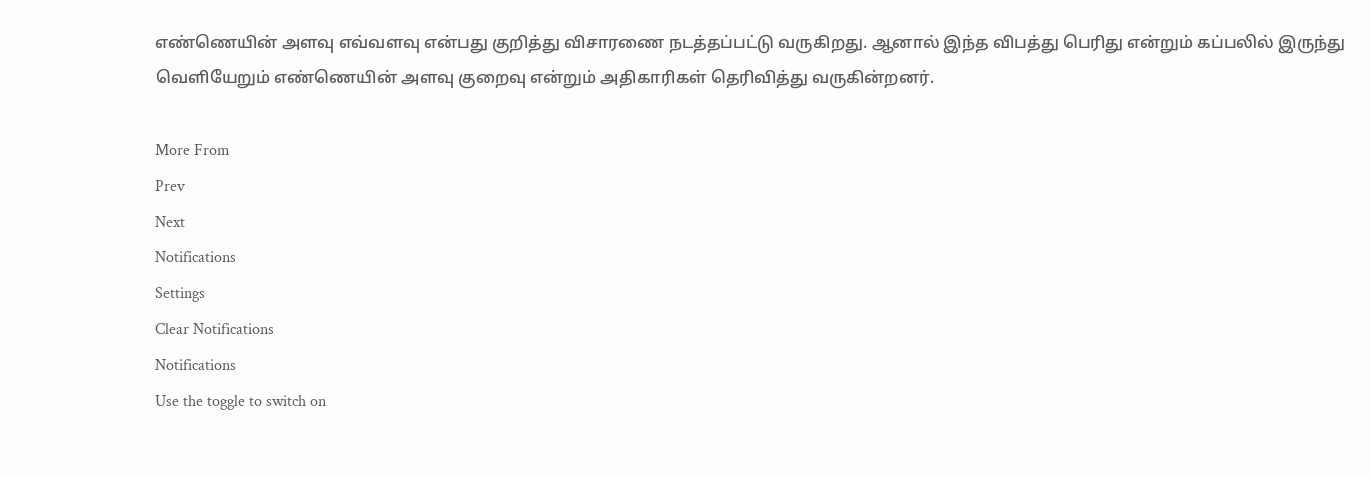எண்ணெயின் அளவு எவ்வளவு என்பது குறித்து விசாரணை நடத்தப்பட்டு வருகிறது. ஆனால் இந்த விபத்து பெரிது என்றும் கப்பலில் இருந்து வெளியேறும் எண்ணெயின் அளவு குறைவு என்றும் அதிகாரிகள் தெரிவித்து வருகின்றனர்.

More From
Prev
Next
Notifications
Settings
Clear Notifications
Notifications
Use the toggle to switch on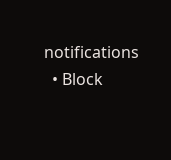notifications
  • Block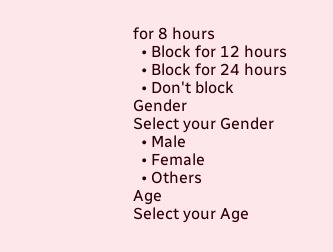for 8 hours
  • Block for 12 hours
  • Block for 24 hours
  • Don't block
Gender
Select your Gender
  • Male
  • Female
  • Others
Age
Select your Age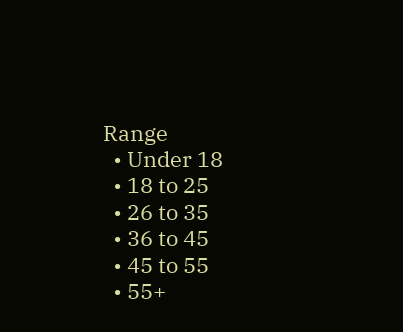Range
  • Under 18
  • 18 to 25
  • 26 to 35
  • 36 to 45
  • 45 to 55
  • 55+